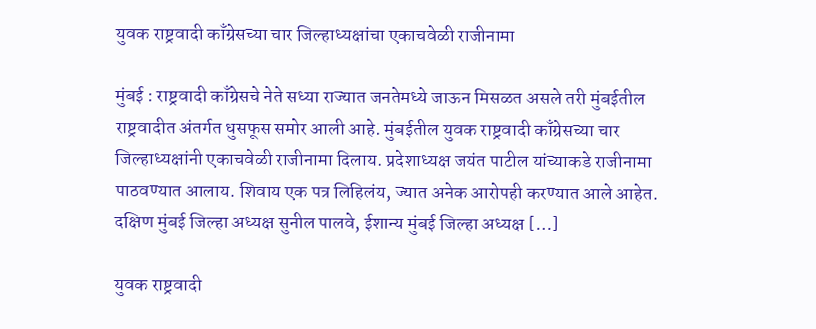युवक राष्ट्रवादी काँग्रेसच्या चार जिल्हाध्यक्षांचा एकाचवेळी राजीनामा

मुंबई : राष्ट्रवादी काँग्रेसचे नेते सध्या राज्यात जनतेमध्ये जाऊन मिसळत असले तरी मुंबईतील राष्ट्रवादीत अंतर्गत धुसफूस समोर आली आहे. मुंबईतील युवक राष्ट्रवादी काँग्रेसच्या चार जिल्हाध्यक्षांनी एकाचवेळी राजीनामा दिलाय. प्रदेशाध्यक्ष जयंत पाटील यांच्याकडे राजीनामा पाठवण्यात आलाय. शिवाय एक पत्र लिहिलंय, ज्यात अनेक आरोपही करण्यात आले आहेत. दक्षिण मुंबई जिल्हा अध्यक्ष सुनील पालवे, ईशान्य मुंबई जिल्हा अध्यक्ष […]

युवक राष्ट्रवादी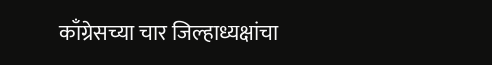काँग्रेसच्या चार जिल्हाध्यक्षांचा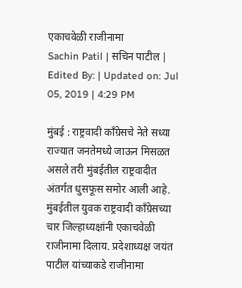एकाचवेळी राजीनामा
Sachin Patil | सचिन पाटील | Edited By: | Updated on: Jul 05, 2019 | 4:29 PM

मुंबई : राष्ट्रवादी काँग्रेसचे नेते सध्या राज्यात जनतेमध्ये जाऊन मिसळत असले तरी मुंबईतील राष्ट्रवादीत अंतर्गत धुसफूस समोर आली आहे. मुंबईतील युवक राष्ट्रवादी काँग्रेसच्या चार जिल्हाध्यक्षांनी एकाचवेळी राजीनामा दिलाय. प्रदेशाध्यक्ष जयंत पाटील यांच्याकडे राजीनामा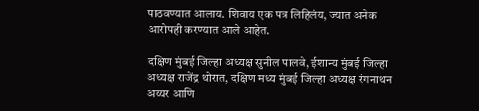पाठवण्यात आलाय. शिवाय एक पत्र लिहिलंय, ज्यात अनेक आरोपही करण्यात आले आहेत.

दक्षिण मुंबई जिल्हा अध्यक्ष सुनील पालवे, ईशान्य मुंबई जिल्हा अध्यक्ष राजेंद्र थोरात, दक्षिण मध्य मुंबई जिल्हा अध्यक्ष रंगनाथन अय्यर आणि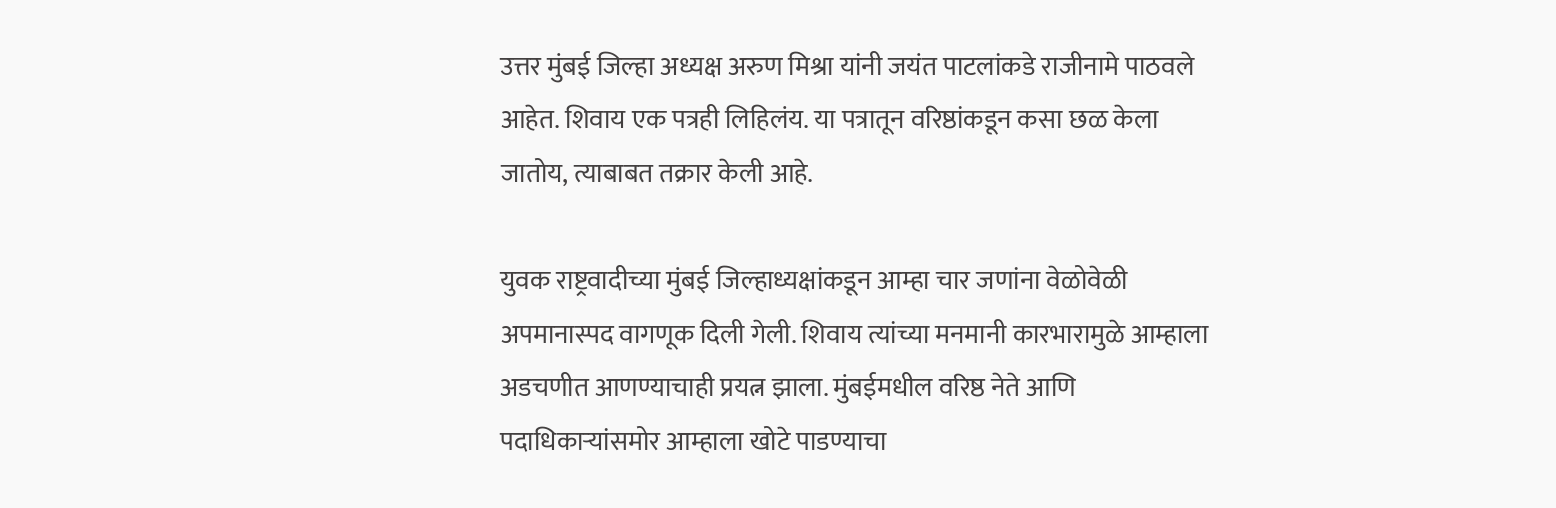उत्तर मुंबई जिल्हा अध्यक्ष अरुण मिश्रा यांनी जयंत पाटलांकडे राजीनामे पाठवले आहेत. शिवाय एक पत्रही लिहिलंय. या पत्रातून वरिष्ठांकडून कसा छळ केला जातोय, त्याबाबत तक्रार केली आहे.

युवक राष्ट्रवादीच्या मुंबई जिल्हाध्यक्षांकडून आम्हा चार जणांना वेळोवेळी अपमानास्पद वागणूक दिली गेली. शिवाय त्यांच्या मनमानी कारभारामुळे आम्हाला अडचणीत आणण्याचाही प्रयत्न झाला. मुंबईमधील वरिष्ठ नेते आणि पदाधिकाऱ्यांसमोर आम्हाला खोटे पाडण्याचा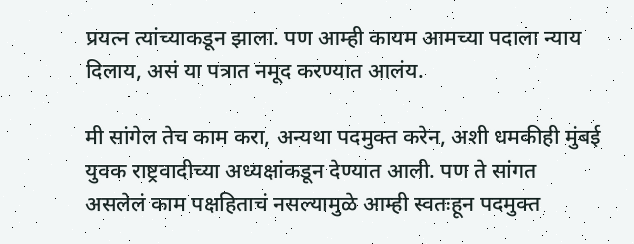प्रयत्न त्यांच्याकडून झाला. पण आम्ही कायम आमच्या पदाला न्याय दिलाय, असं या पत्रात नमूद करण्यात आलंय.

मी सांगेल तेच काम करा, अन्यथा पदमुक्त करेन, अशी धमकीही मुंबई युवक राष्ट्रवादीच्या अध्यक्षांकडून देण्यात आली. पण ते सांगत असलेलं काम पक्षहिताचं नसल्यामुळे आम्ही स्वतःहून पदमुक्त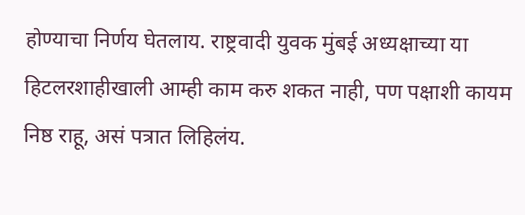होण्याचा निर्णय घेतलाय. राष्ट्रवादी युवक मुंबई अध्यक्षाच्या या हिटलरशाहीखाली आम्ही काम करु शकत नाही, पण पक्षाशी कायम निष्ठ राहू, असं पत्रात लिहिलंय.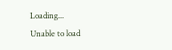Loading...
Unable to load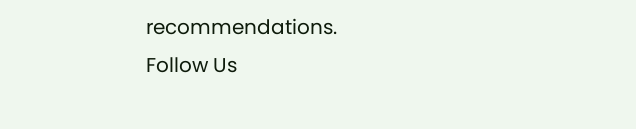recommendations.
Follow Us